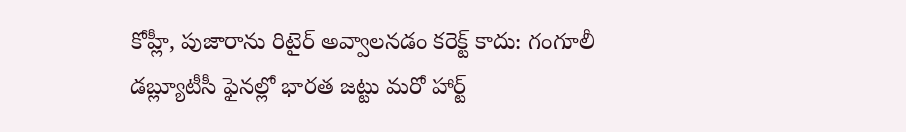కోహ్లీ, పుజారాను రిటైర్ అవ్వాలనడం కరెక్ట్ కాదు: గంగూలీ
డబ్ల్యూటీసీ ఫైనల్లో భారత జట్టు మరో హార్ట్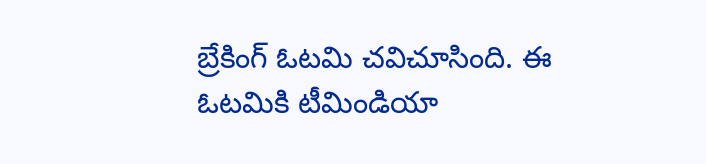బ్రేకింగ్ ఓటమి చవిచూసింది. ఈ ఓటమికి టీమిండియా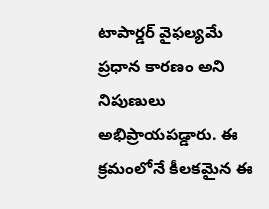టాపార్డర్ వైఫల్యమే ప్రధాన కారణం అని నిపుణులు అభిప్రాయపడ్డారు. ఈ క్రమంలోనే కీలకమైన ఈ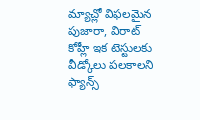మ్యాచ్లో విఫలమైన పుజారా, విరాట్ కోహ్లీ ఇక టెస్టులకు వీడ్కోలు పలకాలని ఫ్యాన్స్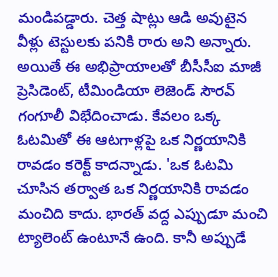మండిపడ్డారు. చెత్త షాట్లు ఆడి అవుటైన వీళ్లు టెస్టులకు పనికి రారు అని అన్నారు.
అయితే ఈ అభిప్రాయాలతో బీసీసీఐ మాజీ ప్రెసిడెంట్, టీమిండియా లెజెండ్ సౌరవ్ గంగూలీ విభేదించాడు. కేవలం ఒక్క ఓటమితో ఈ ఆటగాళ్లపై ఒక నిర్ణయానికి రావడం కరెక్ట్ కాదన్నాడు. 'ఒక ఓటమి చూసిన తర్వాత ఒక నిర్ణయానికి రావడం మంచిది కాదు. భారత్ వద్ద ఎప్పుడూ మంచి ట్యాలెంట్ ఉంటూనే ఉంది. కానీ అప్పుడే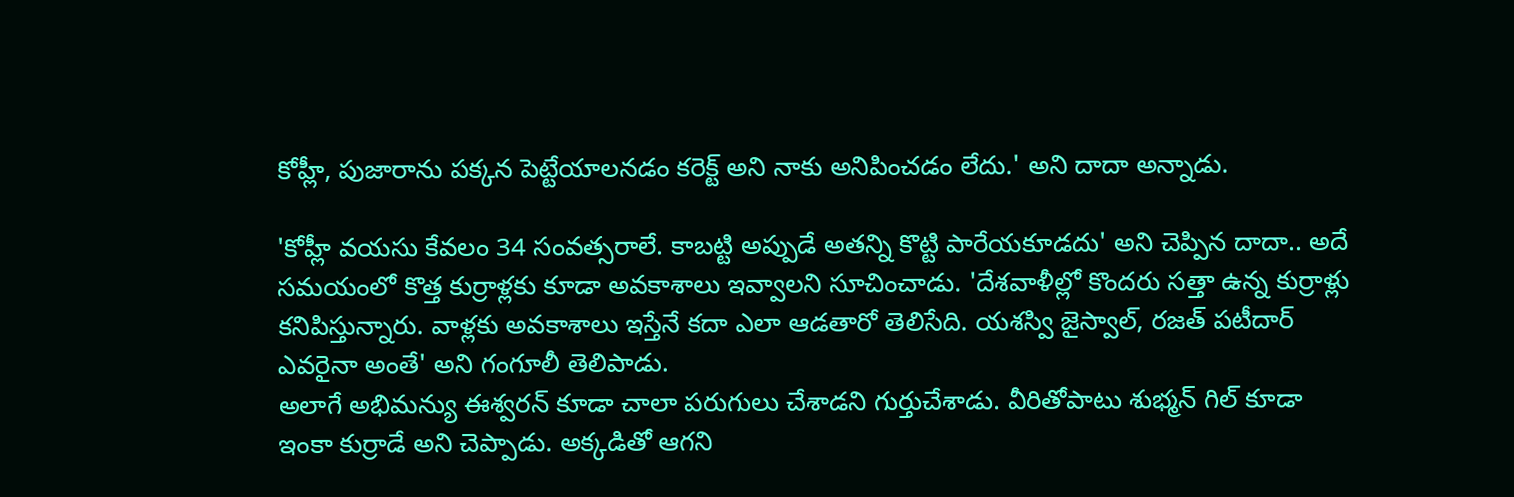కోహ్లీ, పుజారాను పక్కన పెట్టేయాలనడం కరెక్ట్ అని నాకు అనిపించడం లేదు.' అని దాదా అన్నాడు.

'కోహ్లీ వయసు కేవలం 34 సంవత్సరాలే. కాబట్టి అప్పుడే అతన్ని కొట్టి పారేయకూడదు' అని చెప్పిన దాదా.. అదే సమయంలో కొత్త కుర్రాళ్లకు కూడా అవకాశాలు ఇవ్వాలని సూచించాడు. 'దేశవాళీల్లో కొందరు సత్తా ఉన్న కుర్రాళ్లు కనిపిస్తున్నారు. వాళ్లకు అవకాశాలు ఇస్తేనే కదా ఎలా ఆడతారో తెలిసేది. యశస్వి జైస్వాల్, రజత్ పటీదార్ ఎవరైనా అంతే' అని గంగూలీ తెలిపాడు.
అలాగే అభిమన్యు ఈశ్వరన్ కూడా చాలా పరుగులు చేశాడని గుర్తుచేశాడు. వీరితోపాటు శుభ్మన్ గిల్ కూడా ఇంకా కుర్రాడే అని చెప్పాడు. అక్కడితో ఆగని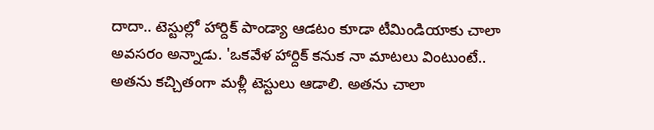దాదా.. టెస్టుల్లో హార్దిక్ పాండ్యా ఆడటం కూడా టీమిండియాకు చాలా అవసరం అన్నాడు. 'ఒకవేళ హార్దిక్ కనుక నా మాటలు వింటుంటే.. అతను కచ్చితంగా మళ్లీ టెస్టులు ఆడాలి. అతను చాలా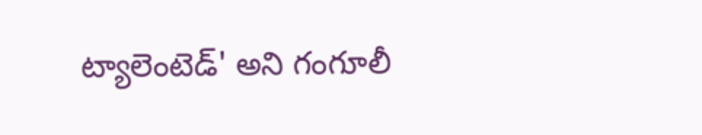ట్యాలెంటెడ్' అని గంగూలీ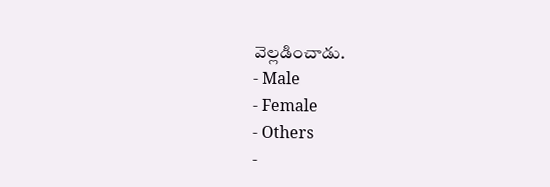వెల్లడించాడు.
- Male
- Female
- Others
-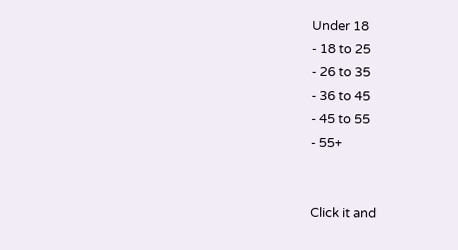Under 18
- 18 to 25
- 26 to 35
- 36 to 45
- 45 to 55
- 55+


Click it and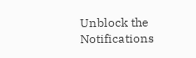Unblock the Notifications